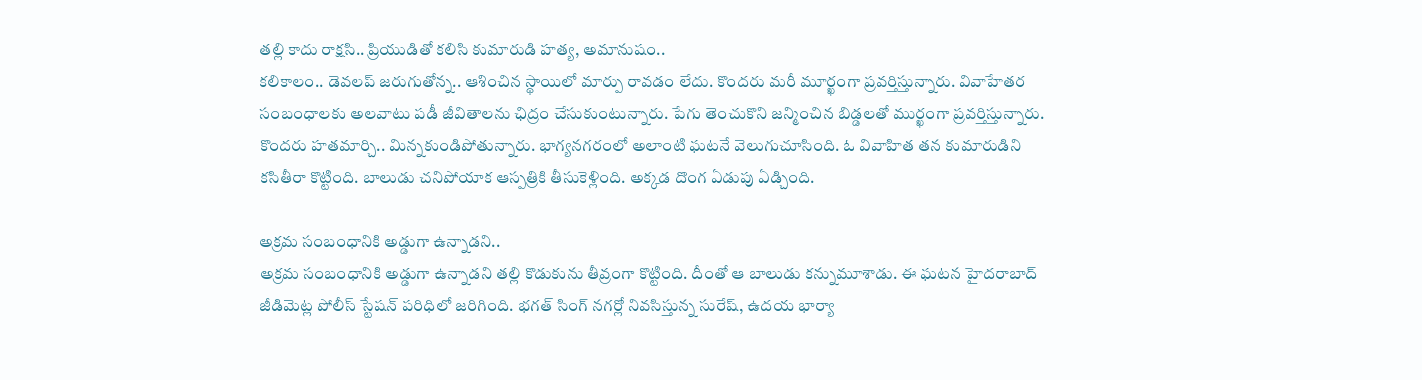తల్లి కాదు రాక్షసి.. ప్రియుడితో కలిసి కుమారుడి హత్య, అమానుషం..
కలికాలం.. డెవలప్ జరుగుతోన్న.. ఆశించిన స్థాయిలో మార్పు రావడం లేదు. కొందరు మరీ మూర్ఖంగా ప్రవర్తిస్తున్నారు. వివాహేతర సంబంధాలకు అలవాటు పడీ జీవితాలను ఛిద్రం చేసుకుంటున్నారు. పేగు తెంచుకొని జన్మించిన బిడ్డలతో ముర్ఖంగా ప్రవర్తిస్తున్నారు. కొందరు హతమార్చి.. మిన్నకుండిపోతున్నారు. భాగ్యనగరంలో అలాంటి ఘటనే వెలుగుచూసింది. ఓ వివాహిత తన కుమారుడిని కసితీరా కొట్టింది. బాలుడు చనిపోయాక ఆస్పత్రికి తీసుకెళ్లింది. అక్కడ దొంగ ఏడుపు ఏడ్చింది.

అక్రమ సంబంధానికి అడ్డుగా ఉన్నాడని..
అక్రమ సంబంధానికి అడ్డుగా ఉన్నాడని తల్లి కొడుకును తీవ్రంగా కొట్టింది. దీంతో ఆ బాలుడు కన్నుమూశాడు. ఈ ఘటన హైదరాబాద్ జీడిమెట్ల పోలీస్ స్టేషన్ పరిధిలో జరిగింది. భగత్ సింగ్ నగర్లో నివసిస్తున్న సురేష్, ఉదయ భార్యా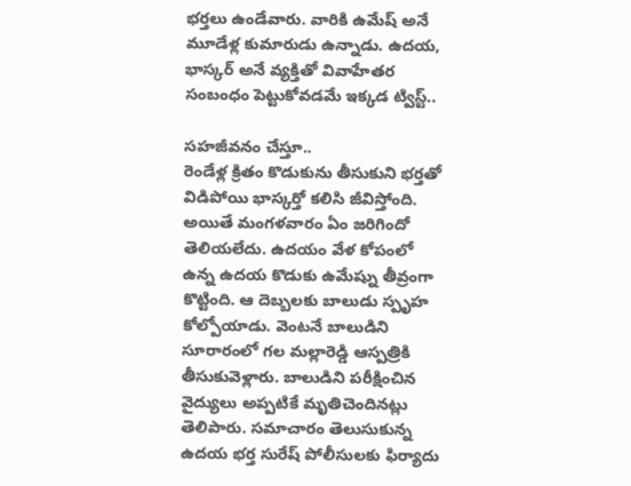భర్తలు ఉండేవారు. వారికి ఉమేష్ అనే మూడేళ్ల కుమారుడు ఉన్నాడు. ఉదయ, భాస్కర్ అనే వ్యక్తితో వివాహేతర సంబంధం పెట్టుకోవడమే ఇక్కడ ట్విస్ట్..

సహజీవనం చేస్తూ..
రెండేళ్ల క్రితం కొడుకును తీసుకుని భర్తతో విడిపోయి భాస్కర్తో కలిసి జీవిస్తోంది. అయితే మంగళవారం ఏం జరిగిందో తెలియలేదు. ఉదయం వేళ కోపంలో ఉన్న ఉదయ కొడుకు ఉమేష్ను తీవ్రంగా కొట్టింది. ఆ దెబ్బలకు బాలుడు స్పృహ కోల్పోయాడు. వెంటనే బాలుడిని సూరారంలో గల మల్లారెడ్డి ఆస్పత్రికి తీసుకువెళ్లారు. బాలుడిని పరీక్షించిన వైద్యులు అప్పటికే మృతిచెందినట్లు తెలిపారు. సమాచారం తెలుసుకున్న ఉదయ భర్త సురేష్ పోలీసులకు ఫిర్యాదు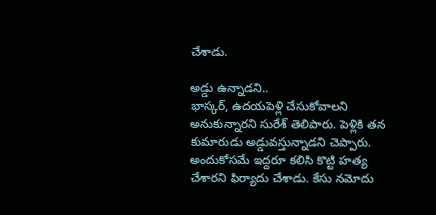చేశాడు.

అడ్డు ఉన్నాడని..
భాస్కర్, ఉదయపెళ్లి చేసుకోవాలని అనుకున్నారని సురేశ్ తెలిపారు. పెళ్లికి తన కుమారుడు అడ్డువస్తున్నాడని చెప్పారు. అందుకోసమే ఇద్దరూ కలిసి కొట్టి హత్య చేశారని ఫిర్యాదు చేశాడు. కేసు నమోదు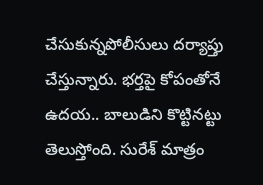చేసుకున్నపోలీసులు దర్యాప్తు చేస్తున్నారు. భర్తపై కోపంతోనే ఉదయ.. బాలుడిని కొట్టినట్టు తెలుస్తోంది. సురేశ్ మాత్రం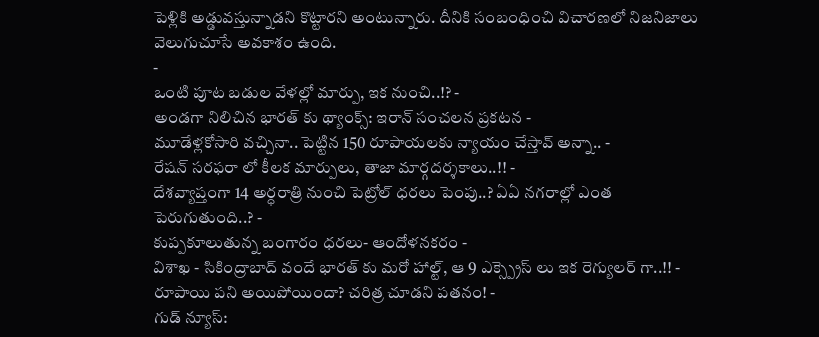పెళ్లికి అడ్డువస్తున్నాడని కొట్టారని అంటున్నారు. దీనికి సంబంధించి విచారణలో నిజనిజాలు వెలుగుచూసే అవకాశం ఉంది.
-
ఒంటి పూట బడుల వేళల్లో మార్పు, ఇక నుంచి..!? -
అండగా నిలిచిన భారత్ కు థ్యాంక్స్: ఇరాన్ సంచలన ప్రకటన -
మూడేళ్లకోసారి వచ్చినా.. పెట్టిన 150 రూపాయలకు న్యాయం చేస్తావ్ అన్నా.. -
రేషన్ సరఫరా లో కీలక మార్పులు, తాజా మార్గదర్శకాలు..!! -
దేశవ్యాప్తంగా 14 అర్ధరాత్రి నుంచి పెట్రోల్ ధరలు పెంపు..? ఏఏ నగరాల్లో ఎంత పెరుగుతుంది..? -
కుప్పకూలుతున్న బంగారం ధరలు- ఆందోళనకరం -
విశాఖ - సికింద్రాబాద్ వందే భారత్ కు మరో హాల్ట్, ఆ 9 ఎక్స్ప్రెస్ లు ఇక రెగ్యులర్ గా..!! -
రూపాయి పని అయిపోయిందా? చరిత్ర చూడని పతనం! -
గుడ్ న్యూస్: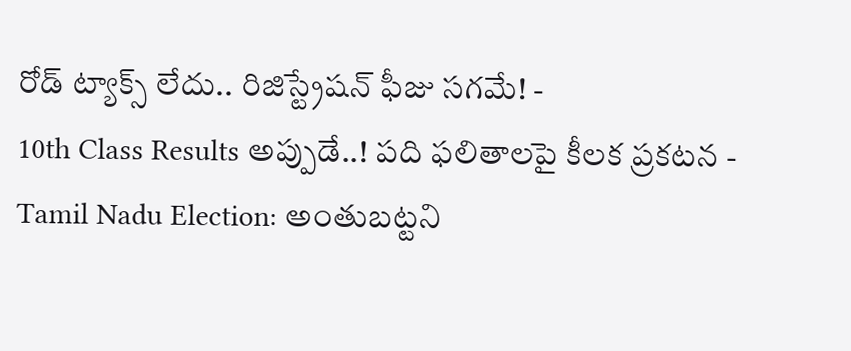రోడ్ ట్యాక్స్ లేదు.. రిజిస్ట్రేషన్ ఫీజు సగమే! -
10th Class Results అప్పుడే..! పది ఫలితాలపై కీలక ప్రకటన -
Tamil Nadu Election: అంతుబట్టని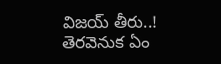విజయ్ తీరు..! తెరవెనుక ఏం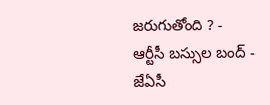జరుగుతోంది ? -
ఆర్టీసీ బస్సుల బంద్ - జేఏసీ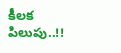కీలక పిలుపు..!!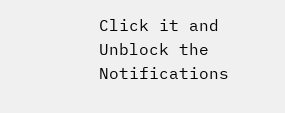Click it and Unblock the Notifications